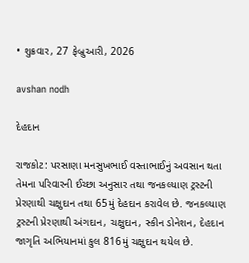• શુક્રવાર, 27 ફેબ્રુઆરી, 2026

avshan nodh

દેહદાન

રાજકોટ: પરસાણા મનસુખભાઈ વસ્તાભાઈનું અવસાન થતા તેમના પરિવારની ઈચ્છા અનુસાર તથા જનકલ્યાણ ટ્રસ્ટની પ્રેરણાથી ચક્ષુદાન તથા 65મું દેહદાન કરાવેલ છે. જનકલ્યાણ ટ્રસ્ટની પ્રેરણાથી અંગદાન, ચક્ષુદાન, સ્કીન ડોનેશન, દેહદાન જાગૃતિ અભિયાનમાં કુલ 816મું ચક્ષુદાન થયેલ છે.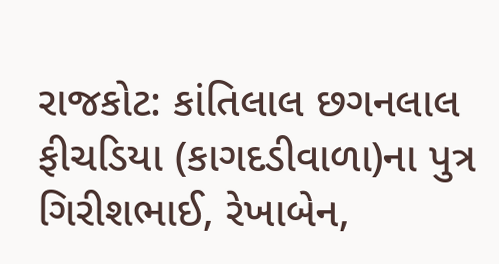રાજકોટ: કાંતિલાલ છગનલાલ ફીચડિયા (કાગદડીવાળા)ના પુત્ર ગિરીશભાઈ, રેખાબેન,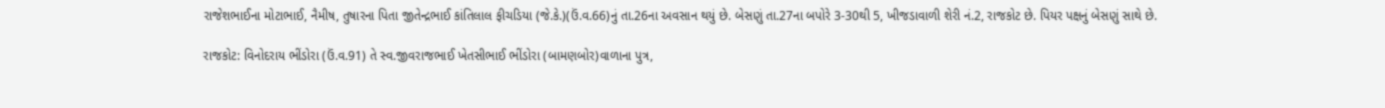રાજેશભાઈના મોટાભાઈ, નૈમીષ, તુષારના પિતા જીતેન્દ્રભાઈ કાંતિલાલ ફીચડિયા (જે.કે.)(ઉં.વ.66)નું તા.26ના અવસાન થયું છે. બેસણું તા.27ના બપોરે 3-30થી 5, ખીજડાવાળી શેરી નં.2, રાજકોટ છે. પિયર પક્ષનું બેસણું સાથે છે.

રાજકોટ: વિનોદરાય ભીંડોરા (ઉં.વ.91) તે સ્વ.જીવરાજભાઈ ખેતસીભાઈ ભીંડોરા (બામણબોર)વાળાના પુત્ર,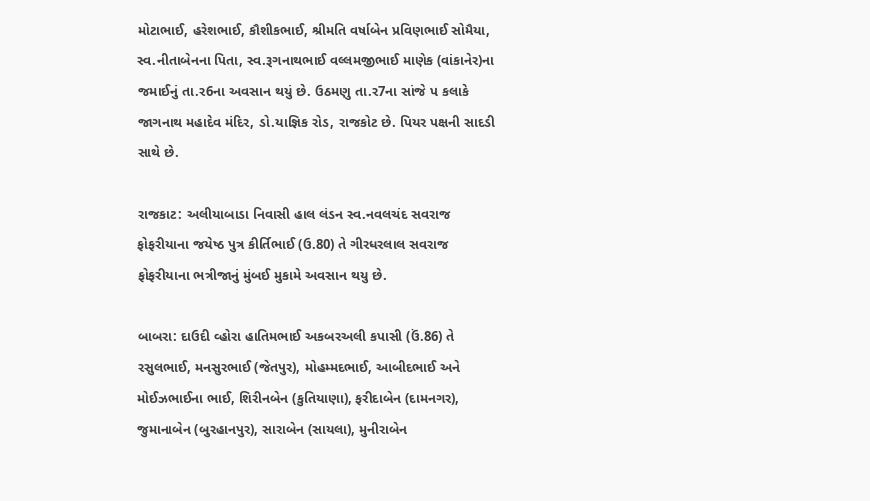મોટાભાઈ, હરેશભાઈ, કૌશીકભાઈ, શ્રીમતિ વર્ષાબેન પ્રવિણભાઈ સોમૈયા, સ્વ.નીતાબેનના પિતા, સ્વ.રૂગનાથભાઈ વલ્લમજીભાઈ માણેક (વાંકાનેર)ના જમાઈનું તા.ર6ના અવસાન થયું છે. ઉઠમણુ તા.ર7ના સાંજે પ કલાકે જાગનાથ મહાદેવ મંદિર, ડો.યાજ્ઞિક રોડ, રાજકોટ છે. પિયર પક્ષની સાદડી સાથે છે.

રાજકાટ: અલીયાબાડા નિવાસી હાલ લંડન સ્વ.નવલચંદ સવરાજ ફોફરીયાના જયેષ્ઠ પુત્ર કીર્તિભાઈ (ઉ.80) તે ગીરધરલાલ સવરાજ ફોફરીયાના ભત્રીજાનું મુંબઈ મુકામે અવસાન થયુ છે.

બાબરા: દાઉદી વ્હોરા હાતિમભાઈ અકબરઅલી કપાસી (ઉં.86) તે રસુલભાઈ, મનસુરભાઈ (જેતપુર), મોહમ્મદભાઈ, આબીદભાઈ અને મોઈઝભાઈના ભાઈ, શિરીનબેન (કુતિયાણા), ફરીદાબેન (દામનગર), જુમાનાબેન (બુરહાનપુર), સારાબેન (સાયલા), મુનીરાબેન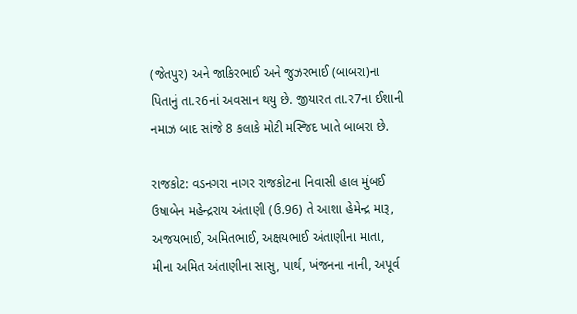(જેતપુર) અને જાકિરભાઈ અને જુઝરભાઈ (બાબરા)ના પિતાનું તા.ર6નાં અવસાન થયુ છે. જીયારત તા.ર7ના ઈશાની નમાઝ બાદ સાંજે 8 કલાકે મોટી મસ્જિદ ખાતે બાબરા છે.

રાજકોટ: વડનગરા નાગર રાજકોટના નિવાસી હાલ મુંબઈ ઉષાબેન મહેન્દ્રરાય અંતાણી (ઉ.96) તે આશા હેમેન્દ્ર મારૂ, અજયભાઈ, અમિતભાઈ, અક્ષયભાઈ અંતાણીના માતા, મીના અમિત અંતાણીના સાસુ, પાર્થ, ખંજનના નાની, અપૂર્વ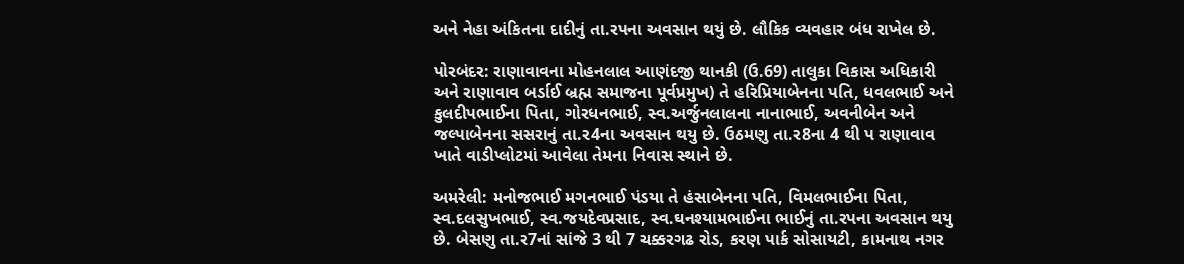અને નેહા અંકિતના દાદીનું તા.રપના અવસાન થયું છે. લૌકિક વ્યવહાર બંધ રાખેલ છે.

પોરબંદર: રાણાવાવના મોહનલાલ આણંદજી થાનકી (ઉ.69) તાલુકા વિકાસ અધિકારી અને રાણાવાવ બર્ડાઈ બ્રહ્મ સમાજના પૂર્વપ્રમુખ) તે હરિપ્રિયાબેનના પતિ, ધવલભાઈ અને કુલદીપભાઈના પિતા, ગોરધનભાઈ, સ્વ.અર્જુનલાલના નાનાભાઈ, અવનીબેન અને જલ્પાબેનના સસરાનું તા.ર4ના અવસાન થયુ છે. ઉઠમણુ તા.ર8ના 4 થી પ રાણાવાવ ખાતે વાડીપ્લોટમાં આવેલા તેમના નિવાસ સ્થાને છે.

અમરેલી: મનોજભાઈ મગનભાઈ પંડયા તે હંસાબેનના પતિ, વિમલભાઈના પિતા, સ્વ.દલસુખભાઈ, સ્વ.જયદેવપ્રસાદ, સ્વ.ઘનશ્યામભાઈના ભાઈનું તા.રપના અવસાન થયુ છે. બેસણુ તા.ર7નાં સાંજે 3 થી 7 ચક્કરગઢ રોડ, કરણ પાર્ક સોસાયટી, કામનાથ નગર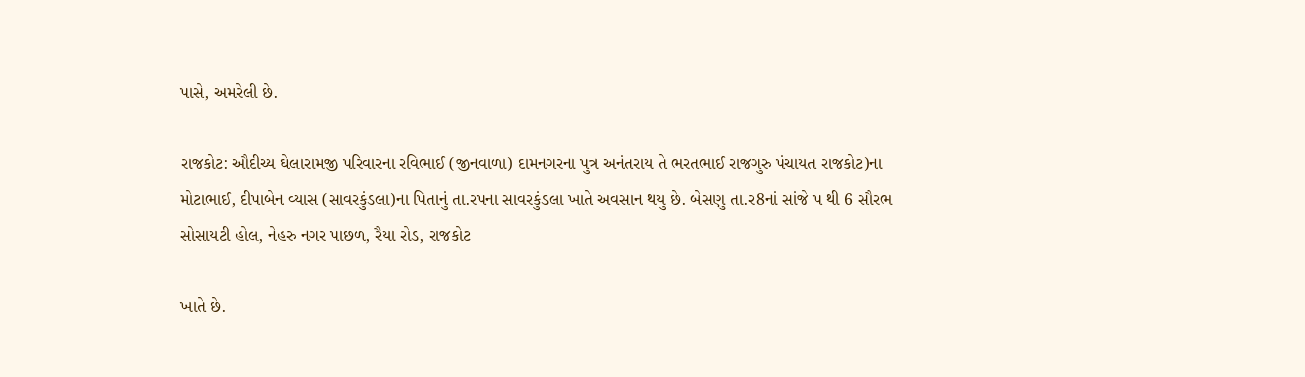પાસે, અમરેલી છે.

રાજકોટ: ઔદીચ્ય ઘેલારામજી પરિવારના રવિભાઈ (જીનવાળા) દામનગરના પુત્ર અનંતરાય તે ભરતભાઈ રાજગુરુ પંચાયત રાજકોટ)ના મોટાભાઈ, દીપાબેન વ્યાસ (સાવરકુંડલા)ના પિતાનું તા.રપના સાવરકુંડલા ખાતે અવસાન થયુ છે. બેસણુ તા.ર8નાં સાંજે પ થી 6 સૌરભ સોસાયટી હોલ, નેહરુ નગર પાછળ, રૈયા રોડ, રાજકોટ

ખાતે છે.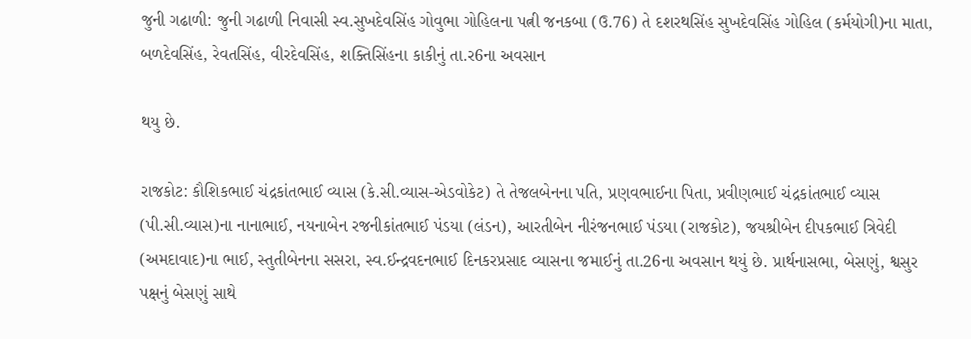જુની ગઢાળી: જુની ગઢાળી નિવાસી સ્વ.સુખદેવસિંહ ગોવુભા ગોહિલના પત્ની જનકબા (ઉ.76) તે દશરથસિંહ સુખદેવસિંહ ગોહિલ (કર્મયોગી)ના માતા, બળદેવસિંહ, રેવતસિંહ, વીરદેવસિંહ, શક્તિસિંહના કાકીનું તા.ર6ના અવસાન

થયુ છે.

રાજકોટ: કૌશિકભાઈ ચંદ્રકાંતભાઈ વ્યાસ (કે.સી.વ્યાસ-એડવોકેટ) તે તેજલબેનના પતિ, પ્રણવભાઈના પિતા, પ્રવીણભાઈ ચંદ્રકાંતભાઈ વ્યાસ (પી.સી.વ્યાસ)ના નાનાભાઈ, નયનાબેન રજનીકાંતભાઈ પંડયા (લંડન), આરતીબેન નીરંજનભાઈ પંડયા (રાજકોટ), જયશ્રીબેન દીપકભાઈ ત્રિવેદી (અમદાવાદ)ના ભાઈ, સ્તુતીબેનના સસરા, સ્વ.ઈન્દ્રવદનભાઈ દિનકરપ્રસાદ વ્યાસના જમાઈનું તા.26ના અવસાન થયું છે. પ્રાર્થનાસભા, બેસણું, શ્વસુર પક્ષનું બેસણું સાથે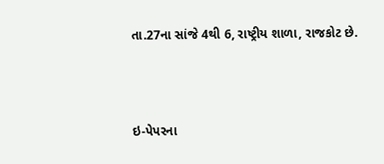તા.27ના સાંજે 4થી 6, રાષ્ટ્રીય શાળા, રાજકોટ છે.



ઇ-પેપરના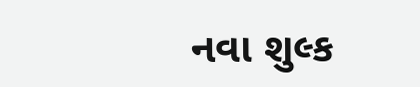નવા શુલ્ક